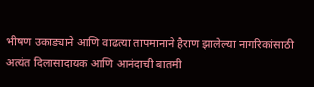भीषण उकाड्याने आणि वाढत्या तापमानाने हैराण झालेल्या नागरिकांसाठी अत्यंत दिलासादायक आणि आनंदाची बातमी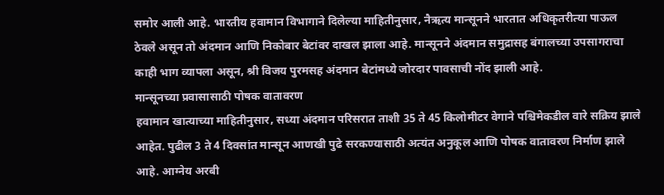समोर आली आहे. भारतीय हवामान विभागाने दिलेल्या माहितीनुसार, नैऋत्य मान्सूनने भारतात अधिकृतरीत्या पाऊल ठेवले असून तो अंदमान आणि निकोबार बेटांवर दाखल झाला आहे. मान्सूनने अंदमान समुद्रासह बंगालच्या उपसागराचा काही भाग व्यापला असून, श्री विजय पुरमसह अंदमान बेटांमध्ये जोरदार पावसाची नोंद झाली आहे.
मान्सूनच्या प्रवासासाठी पोषक वातावरण
हवामान खात्याच्या माहितीनुसार, सध्या अंदमान परिसरात ताशी 35 ते 45 किलोमीटर वेगाने पश्चिमेकडील वारे सक्रिय झाले आहेत. पुढील 3 ते 4 दिवसांत मान्सून आणखी पुढे सरकण्यासाठी अत्यंत अनुकूल आणि पोषक वातावरण निर्माण झाले आहे. आग्नेय अरबी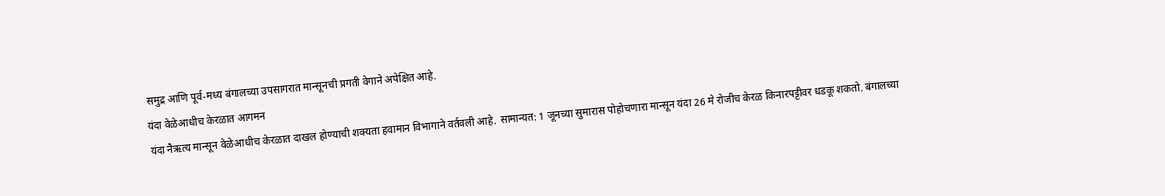समुद्र आणि पूर्व-मध्य बंगालच्या उपसागरात मान्सूनची प्रगती वेगाने अपेक्षित आहे.
यंदा वेळेआधीच केरळात आगमन
यंदा नैऋत्य मान्सून वेळेआधीच केरळात दाखल होण्याची शक्यता हवामान विभागाने वर्तवली आहे. सामान्यत: 1 जूनच्या सुमारास पोहोचणारा मान्सून यंदा 26 मे रोजीच केरळ किनारपट्टीवर धडकू शकतो. बंगालच्या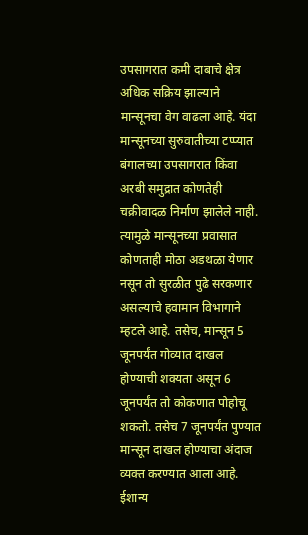उपसागरात कमी दाबाचे क्षेत्र अधिक सक्रिय झाल्याने मान्सूनचा वेग वाढला आहे. यंदा मान्सूनच्या सुरुवातीच्या टप्प्यात बंगालच्या उपसागरात किंवा अरबी समुद्रात कोणतेही चक्रीवादळ निर्माण झालेले नाही. त्यामुळे मान्सूनच्या प्रवासात कोणताही मोठा अडथळा येणार नसून तो सुरळीत पुढे सरकणार असल्याचे हवामान विभागाने म्हटले आहे. तसेच, मान्सून 5 जूनपर्यंत गोव्यात दाखल होण्याची शक्यता असून 6 जूनपर्यंत तो कोकणात पोहोचू शकतो. तसेच 7 जूनपर्यंत पुण्यात मान्सून दाखल होण्याचा अंदाज व्यक्त करण्यात आला आहे.
ईशान्य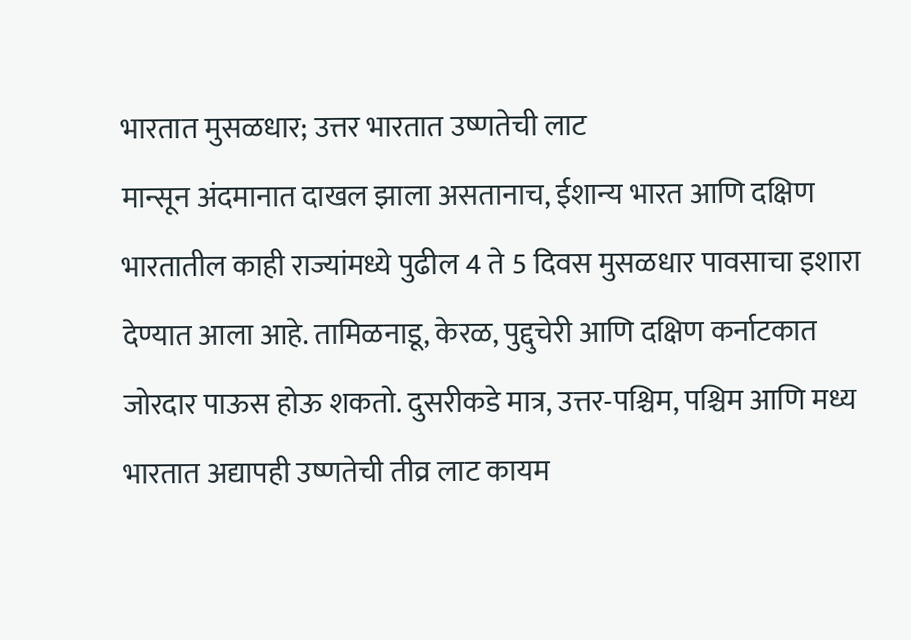भारतात मुसळधार; उत्तर भारतात उष्णतेची लाट
मान्सून अंदमानात दाखल झाला असतानाच, ईशान्य भारत आणि दक्षिण भारतातील काही राज्यांमध्ये पुढील 4 ते 5 दिवस मुसळधार पावसाचा इशारा देण्यात आला आहे. तामिळनाडू, केरळ, पुद्दुचेरी आणि दक्षिण कर्नाटकात जोरदार पाऊस होऊ शकतो. दुसरीकडे मात्र, उत्तर-पश्चिम, पश्चिम आणि मध्य भारतात अद्यापही उष्णतेची तीव्र लाट कायम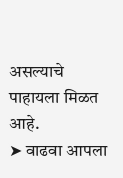असल्याचे पाहायला मिळत आहे.
➤ वाढवा आपला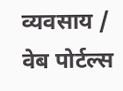व्यवसाय / वेब पोर्टल्स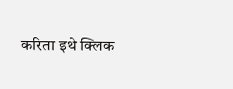करिता इथे क्लिक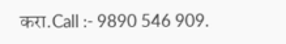करा.Call :- 9890 546 909.